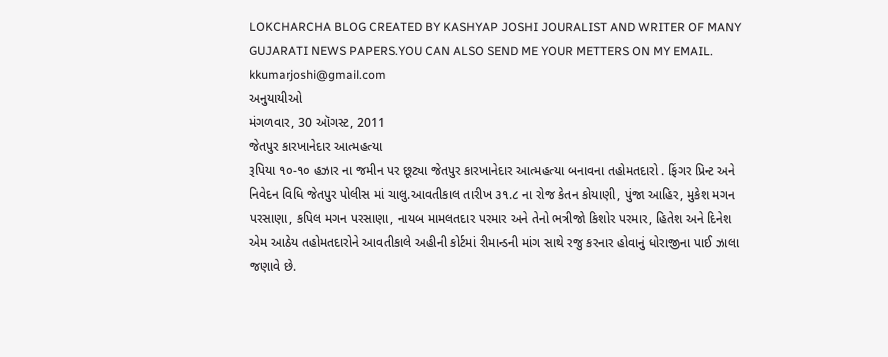LOKCHARCHA BLOG CREATED BY KASHYAP JOSHI JOURALIST AND WRITER OF MANY GUJARATI NEWS PAPERS.YOU CAN ALSO SEND ME YOUR METTERS ON MY EMAIL. kkumarjoshi@gmail.com
અનુયાયીઓ
મંગળવાર, 30 ઑગસ્ટ, 2011
જેતપુર કારખાનેદાર આત્મહત્યા
રૂપિયા ૧૦-૧૦ હઝાર ના જમીન પર છૂટ્યા જેતપુર કારખાનેદાર આત્મહત્યા બનાવના તહોમતદારો . ફિંગર પ્રિન્ટ અને નિવેદન વિધિ જેતપુર પોલીસ માં ચાલુ.આવતીકાલ તારીખ ૩૧.૮ ના રોજ કેતન કોયાણી, પુંજા આહિર, મુકેશ મગન પરસાણા, કપિલ મગન પરસાણા, નાયબ મામલતદાર પરમાર અને તેનો ભત્રીજો કિશોર પરમાર, હિતેશ અને દિનેશ એમ આઠેય તહોમતદારોને આવતીકાલે અહીની કોર્ટમાં રીમાન્ડની માંગ સાથે રજુ કરનાર હોવાનું ધોરાજીના પાઈ ઝાલા જણાવે છે.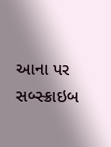આના પર સબ્સ્ક્રાઇબ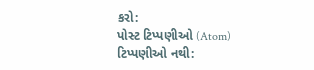કરો:
પોસ્ટ ટિપ્પણીઓ (Atom)
ટિપ્પણીઓ નથી: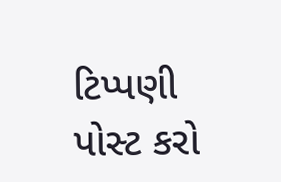ટિપ્પણી પોસ્ટ કરો